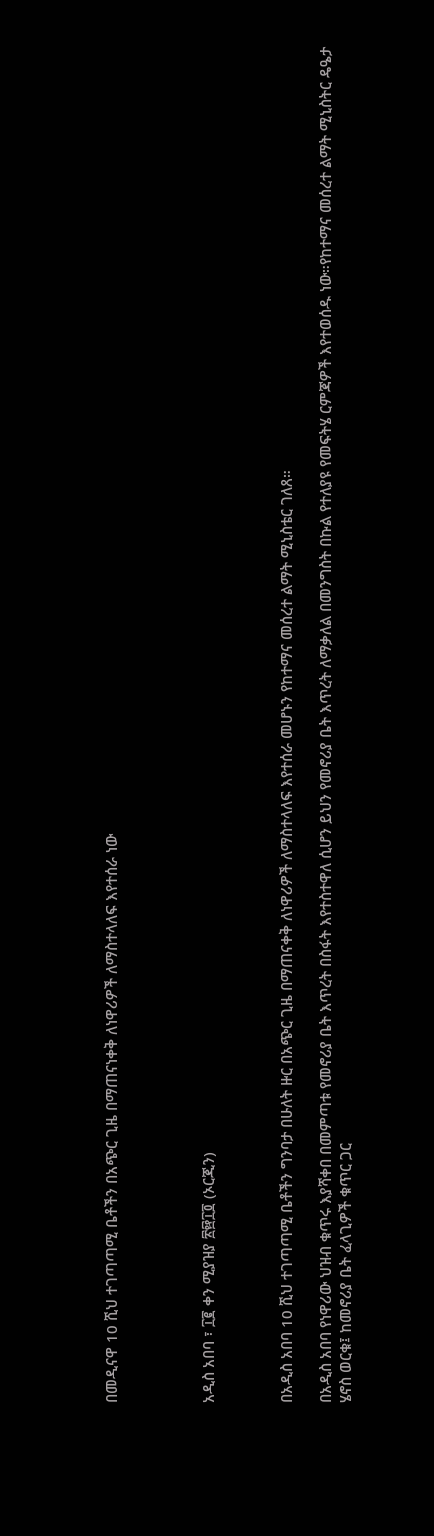በመዲናዋ 10 ሺህ ተገጣጣሚ ቤቶችን በአጭር ጊዜ በማጠናነቀቅ ለነዋሪዎች ለማስተላለፍ እየተሰራ ነው




አዲስ አበባ ፣ ፲፪ ቀን ሚያዝያ ፳፼፲፬ (ኦርጂን)



በአዲስ አበባ 10 ሺህ ተገጣጣሚ ቤቶችን ግንባታ በሁለት ዙር በአጭር ጊዜ በማጠናቀቅ ለነዋሪዎች ለማስተላለፍ እየተሰራ መሆኑን የከተማና መሰረተ ልማት ሚኒስቴር ገለጸ።

በአዲስ አበባ የነዋሪው ህዝብ ቁጥሩ እያሻቀበ በመምጣቱ የመኖሪያ ቤት እጥረት በስፋት እየተስተዋለ ሲሆን ይህን የመኖሪያ ቤት እጥረት ለማቃለል በመንግስት በኩል የተለያዩ የመፍትሄ ርምጃዎች እየተወሰዱ ነው።የከተማና መሰረተ ልማት ሚኒስትር ዴዔታ ሄኖስ ወርቁ፤ ከመኖሪያ ቤት ፈላጊዎች ቁጥር ጋር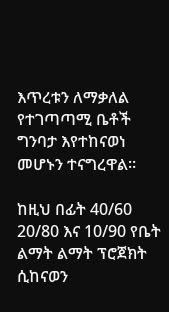እጥረቱን ለማቃለል የተገጣጣሚ ቤቶች ግንባታ እየተከናወነ መሆኑን ተናግረዋል።

ከዚህ በፊት 40/60 20/80 እና 10/90 የቤት ልማት ልማት ፕሮጀክት ሲከናወን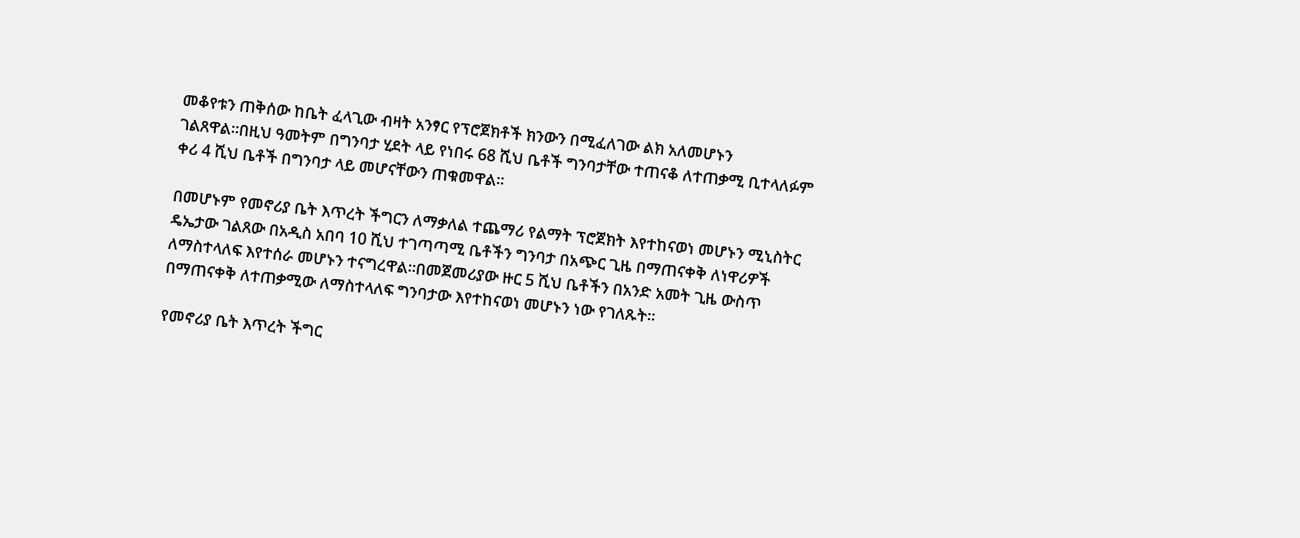መቆየቱን ጠቅሰው ከቤት ፈላጊው ብዛት አንፃር የፕሮጀክቶች ክንውን በሚፈለገው ልክ አለመሆኑን ገልጸዋል።በዚህ ዓመትም በግንባታ ሂደት ላይ የነበሩ 68 ሺህ ቤቶች ግንባታቸው ተጠናቆ ለተጠቃሚ ቢተላለፉም ቀሪ 4 ሺህ ቤቶች በግንባታ ላይ መሆናቸውን ጠቁመዋል።

በመሆኑም የመኖሪያ ቤት እጥረት ችግርን ለማቃለል ተጨማሪ የልማት ፕሮጀክት እየተከናወነ መሆኑን ሚኒስትር ዴኤታው ገልጸው በአዲስ አበባ 10 ሺህ ተገጣጣሚ ቤቶችን ግንባታ በአጭር ጊዜ በማጠናቀቅ ለነዋሪዎች ለማስተላለፍ እየተሰራ መሆኑን ተናግረዋል።በመጀመሪያው ዙር 5 ሺህ ቤቶችን በአንድ አመት ጊዜ ውስጥ በማጠናቀቅ ለተጠቃሚው ለማስተላለፍ ግንባታው እየተከናወነ መሆኑን ነው የገለጹት።

የመኖሪያ ቤት እጥረት ችግር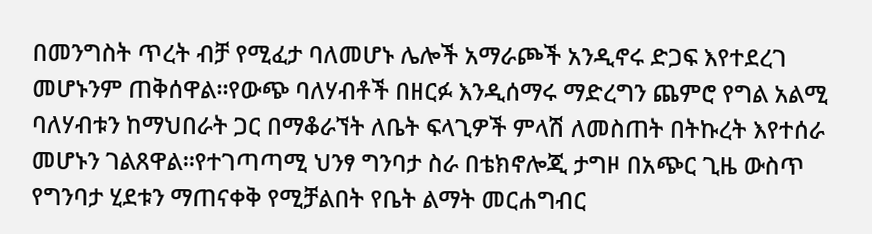በመንግስት ጥረት ብቻ የሚፈታ ባለመሆኑ ሌሎች አማራጮች አንዲኖሩ ድጋፍ እየተደረገ መሆኑንም ጠቅሰዋል።የውጭ ባለሃብቶች በዘርፉ እንዲሰማሩ ማድረግን ጨምሮ የግል አልሚ ባለሃብቱን ከማህበራት ጋር በማቆራኘት ለቤት ፍላጊዎች ምላሽ ለመስጠት በትኩረት እየተሰራ መሆኑን ገልጸዋል።የተገጣጣሚ ህንፃ ግንባታ ስራ በቴክኖሎጂ ታግዞ በአጭር ጊዜ ውስጥ የግንባታ ሂደቱን ማጠናቀቅ የሚቻልበት የቤት ልማት መርሐግብር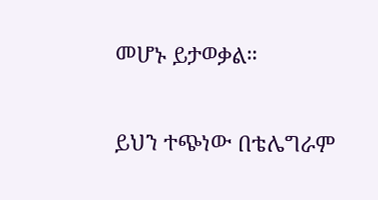መሆኑ ይታወቃል።

ይህን ተጭነው በቴሌግራም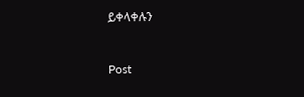ይቀላቀሉን



Post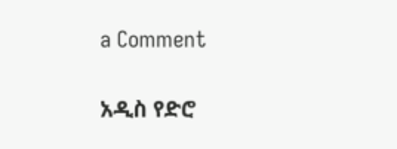a Comment

አዲስ የድሮ